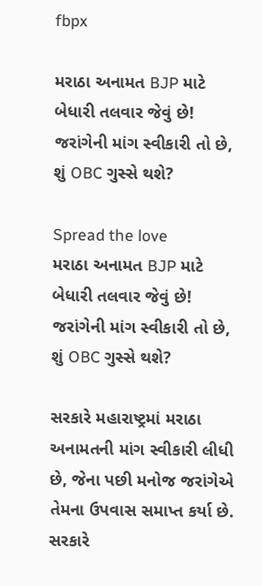fbpx

મરાઠા અનામત BJP માટે બેધારી તલવાર જેવું છે! જરાંગેની માંગ સ્વીકારી તો છે, શું OBC ગુસ્સે થશે?

Spread the love
મરાઠા અનામત BJP માટે બેધારી તલવાર જેવું છે! જરાંગેની માંગ સ્વીકારી તો છે, શું OBC ગુસ્સે થશે?

સરકારે મહારાષ્ટ્રમાં મરાઠા અનામતની માંગ સ્વીકારી લીધી છે, જેના પછી મનોજ જરાંગેએ તેમના ઉપવાસ સમાપ્ત કર્યા છે. સરકારે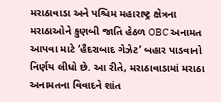મરાઠાવાડા અને પશ્ચિમ મહારાષ્ટ્ર ક્ષેત્રના મરાઠાઓને કુણબી જાતિ હેઠળ OBC અનામત આપવા માટે ‘હૈદરાબાદ ગેઝેટ’ બહાર પાડવાનો નિર્ણય લીધો છે. આ રીતે, મરાઠાવાડામાં મરાઠા અનામતના વિવાદને શાંત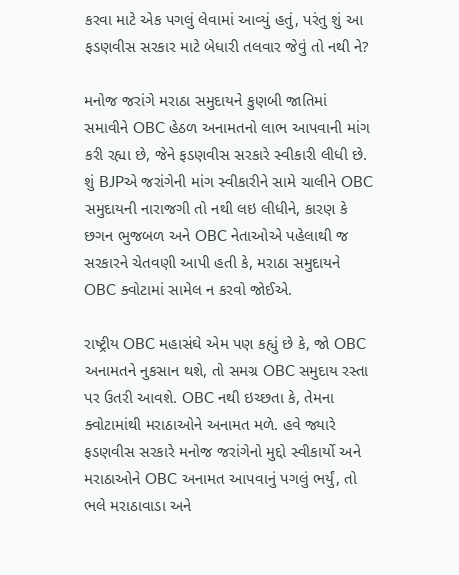કરવા માટે એક પગલું લેવામાં આવ્યું હતું, પરંતુ શું આ ફડણવીસ સરકાર માટે બેધારી તલવાર જેવું તો નથી ને?

મનોજ જરાંગે મરાઠા સમુદાયને કુણબી જાતિમાં સમાવીને OBC હેઠળ અનામતનો લાભ આપવાની માંગ કરી રહ્યા છે, જેને ફડણવીસ સરકારે સ્વીકારી લીધી છે. શું BJPએ જરાંગેની માંગ સ્વીકારીને સામે ચાલીને OBC સમુદાયની નારાજગી તો નથી લઇ લીધીને, કારણ કે છગન ભુજબળ અને OBC નેતાઓએ પહેલાથી જ સરકારને ચેતવણી આપી હતી કે, મરાઠા સમુદાયને OBC ક્વોટામાં સામેલ ન કરવો જોઈએ.

રાષ્ટ્રીય OBC મહાસંઘે એમ પણ કહ્યું છે કે, જો OBC અનામતને નુકસાન થશે, તો સમગ્ર OBC સમુદાય રસ્તા પર ઉતરી આવશે. OBC નથી ઇચ્છતા કે, તેમના ક્વોટામાંથી મરાઠાઓને અનામત મળે. હવે જ્યારે ફડણવીસ સરકારે મનોજ જરાંગેનો મુદ્દો સ્વીકાર્યો અને મરાઠાઓને OBC અનામત આપવાનું પગલું ભર્યું, તો ભલે મરાઠાવાડા અને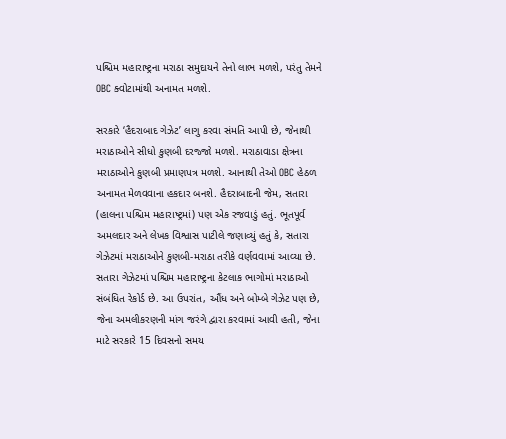પશ્ચિમ મહારાષ્ટ્રના મરાઠા સમુદાયને તેનો લાભ મળશે, પરંતુ તેમને OBC ક્વોટામાંથી અનામત મળશે.

સરકારે ‘હૈદરાબાદ ગેઝેટ’ લાગુ કરવા સંમતિ આપી છે, જેનાથી મરાઠાઓને સીધો કુણબી દરજ્જો મળશે. મરાઠાવાડા ક્ષેત્રના મરાઠાઓને કુણબી પ્રમાણપત્ર મળશે. આનાથી તેઓ OBC હેઠળ અનામત મેળવવાના હકદાર બનશે. હૈદરાબાદની જેમ, સતારા (હાલના પશ્ચિમ મહારાષ્ટ્રમાં) પણ એક રજવાડું હતું. ભૂતપૂર્વ અમલદાર અને લેખક વિશ્વાસ પાટીલે જણાવ્યું હતું કે, સતારા ગેઝેટમાં મરાઠાઓને કુણબી-મરાઠા તરીકે વર્ણવવામાં આવ્યા છે. સતારા ગેઝેટમાં પશ્ચિમ મહારાષ્ટ્રના કેટલાક ભાગોમાં મરાઠાઓ સંબંધિત રેકોર્ડ છે. આ ઉપરાંત, ઔંધ અને બોમ્બે ગેઝેટ પણ છે, જેના અમલીકરણની માંગ જરંગે દ્વારા કરવામાં આવી હતી, જેના માટે સરકારે 15 દિવસનો સમય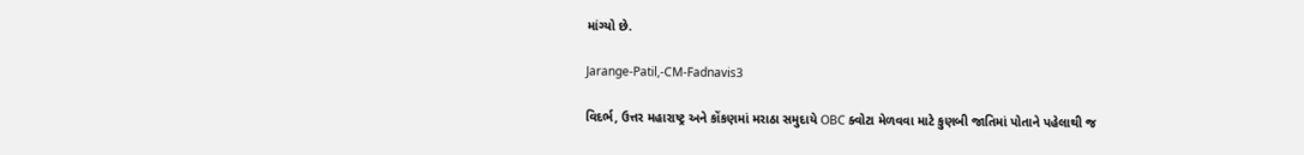માંગ્યો છે.

Jarange-Patil,-CM-Fadnavis3

વિદર્ભ, ઉત્તર મહારાષ્ટ્ર અને કોંકણમાં મરાઠા સમુદાયે OBC ક્વોટા મેળવવા માટે કુણબી જાતિમાં પોતાને પહેલાથી જ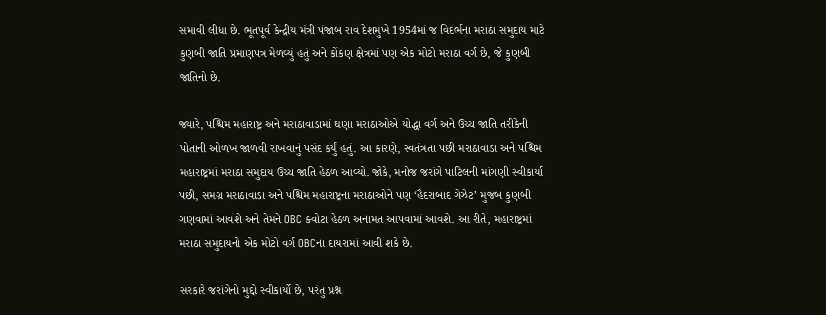સમાવી લીધા છે. ભૂતપૂર્વ કેન્દ્રીય મંત્રી પંજાબ રાવ દેશમુખે 1954માં જ વિદર્ભના મરાઠા સમુદાય માટે કુણબી જાતિ પ્રમાણપત્ર મેળવ્યું હતું અને કોંકણ ક્ષેત્રમાં પણ એક મોટો મરાઠા વર્ગ છે, જે કુણબી જાતિનો છે.

જ્યારે, પશ્ચિમ મહારાષ્ટ્ર અને મરાઠાવાડામાં ઘણા મરાઠાઓએ યોદ્ધા વર્ગ અને ઉચ્ચ જાતિ તરીકેની પોતાની ઓળખ જાળવી રાખવાનું પસંદ કર્યું હતું. આ કારણે, સ્વતંત્રતા પછી મરાઠાવાડા અને પશ્ચિમ મહારાષ્ટ્રમાં મરાઠા સમુદાય ઉચ્ચ જાતિ હેઠળ આવ્યો. જોકે, મનોજ જરાંગે પાટિલની માંગણી સ્વીકાર્યા પછી, સમગ્ર મરાઠાવાડા અને પશ્ચિમ મહારાષ્ટ્રના મરાઠાઓને પણ ‘હૈદરાબાદ ગેઝેટ’ મુજબ કુણબી ગણવામાં આવશે અને તેમને OBC ક્વોટા હેઠળ અનામત આપવામાં આવશે. આ રીતે, મહારાષ્ટ્રમાં મરાઠા સમુદાયનો એક મોટો વર્ગ OBCના દાયરામાં આવી શકે છે.

સરકારે જરાંગેનો મુદ્દો સ્વીકાર્યો છે, પરંતુ પ્રશ્ન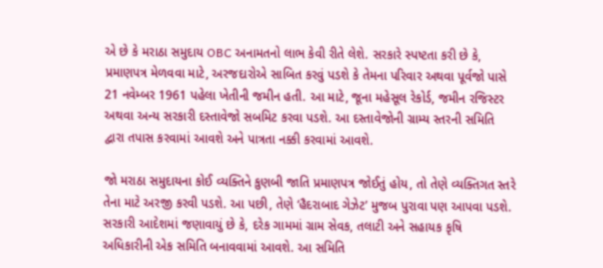એ છે કે મરાઠા સમુદાય OBC અનામતનો લાભ કેવી રીતે લેશે. સરકારે સ્પષ્ટતા કરી છે કે, પ્રમાણપત્ર મેળવવા માટે, અરજદારોએ સાબિત કરવું પડશે કે તેમના પરિવાર અથવા પૂર્વજો પાસે 21 નવેમ્બર 1961 પહેલા ખેતીની જમીન હતી. આ માટે, જૂના મહેસૂલ રેકોર્ડ, જમીન રજિસ્ટર અથવા અન્ય સરકારી દસ્તાવેજો સબમિટ કરવા પડશે. આ દસ્તાવેજોની ગ્રામ્ય સ્તરની સમિતિ દ્વારા તપાસ કરવામાં આવશે અને પાત્રતા નક્કી કરવામાં આવશે.

જો મરાઠા સમુદાયના કોઈ વ્યક્તિને કુણબી જાતિ પ્રમાણપત્ર જોઈતું હોય, તો તેણે વ્યક્તિગત સ્તરે તેના માટે અરજી કરવી પડશે. આ પછી, તેણે ‘હૈદરાબાદ ગેઝેટ’ મુજબ પુરાવા પણ આપવા પડશે. સરકારી આદેશમાં જણાવાયું છે કે, દરેક ગામમાં ગ્રામ સેવક, તલાટી અને સહાયક કૃષિ અધિકારીની એક સમિતિ બનાવવામાં આવશે. આ સમિતિ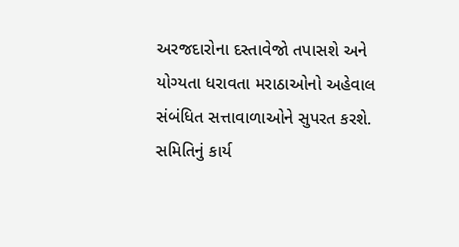અરજદારોના દસ્તાવેજો તપાસશે અને યોગ્યતા ધરાવતા મરાઠાઓનો અહેવાલ સંબંધિત સત્તાવાળાઓને સુપરત કરશે. સમિતિનું કાર્ય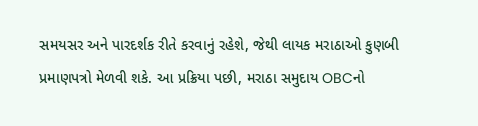સમયસર અને પારદર્શક રીતે કરવાનું રહેશે, જેથી લાયક મરાઠાઓ કુણબી પ્રમાણપત્રો મેળવી શકે. આ પ્રક્રિયા પછી, મરાઠા સમુદાય OBCનો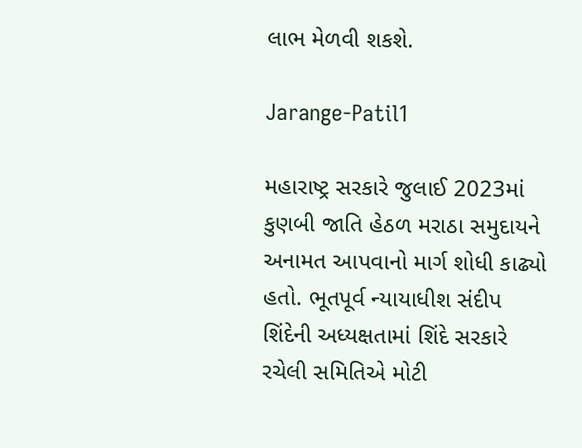લાભ મેળવી શકશે.

Jarange-Patil1

મહારાષ્ટ્ર સરકારે જુલાઈ 2023માં કુણબી જાતિ હેઠળ મરાઠા સમુદાયને અનામત આપવાનો માર્ગ શોધી કાઢ્યો હતો. ભૂતપૂર્વ ન્યાયાધીશ સંદીપ શિંદેની અધ્યક્ષતામાં શિંદે સરકારે રચેલી સમિતિએ મોટી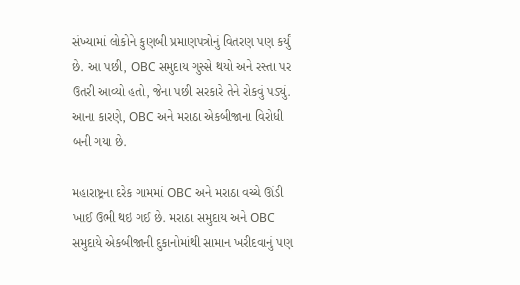સંખ્યામાં લોકોને કુણબી પ્રમાણપત્રોનું વિતરણ પણ કર્યું છે. આ પછી, OBC સમુદાય ગુસ્સે થયો અને રસ્તા પર ઉતરી આવ્યો હતો, જેના પછી સરકારે તેને રોકવું પડ્યું. આના કારણે, OBC અને મરાઠા એકબીજાના વિરોધી બની ગયા છે.

મહારાષ્ટ્રના દરેક ગામમાં OBC અને મરાઠા વચ્ચે ઊંડી ખાઈ ઉભી થઇ ગઈ છે. મરાઠા સમુદાય અને OBC સમુદાયે એકબીજાની દુકાનોમાંથી સામાન ખરીદવાનું પણ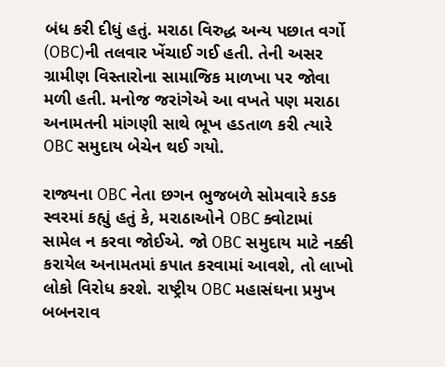બંધ કરી દીધું હતું. મરાઠા વિરુદ્ધ અન્ય પછાત વર્ગો (OBC)ની તલવાર ખેંચાઈ ગઈ હતી. તેની અસર ગ્રામીણ વિસ્તારોના સામાજિક માળખા પર જોવા મળી હતી. મનોજ જરાંગેએ આ વખતે પણ મરાઠા અનામતની માંગણી સાથે ભૂખ હડતાળ કરી ત્યારે OBC સમુદાય બેચેન થઈ ગયો.

રાજ્યના OBC નેતા છગન ભુજબળે સોમવારે કડક સ્વરમાં કહ્યું હતું કે, મરાઠાઓને OBC ક્વોટામાં સામેલ ન કરવા જોઈએ. જો OBC સમુદાય માટે નક્કી કરાયેલ અનામતમાં કપાત કરવામાં આવશે, તો લાખો લોકો વિરોધ કરશે. રાષ્ટ્રીય OBC મહાસંઘના પ્રમુખ બબનરાવ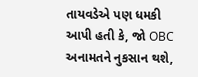તાયવડેએ પણ ધમકી આપી હતી કે, જો OBC અનામતને નુકસાન થશે,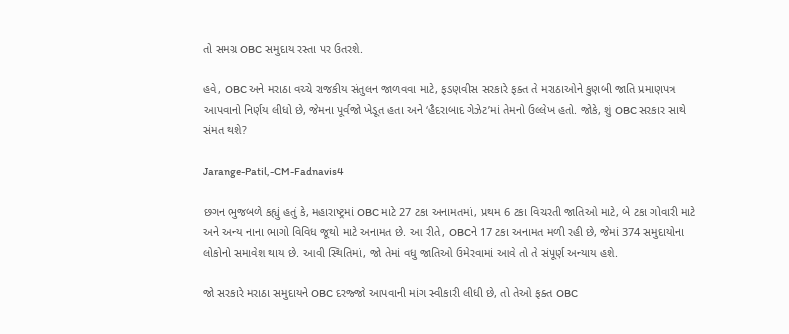તો સમગ્ર OBC સમુદાય રસ્તા પર ઉતરશે.

હવે, OBC અને મરાઠા વચ્ચે રાજકીય સંતુલન જાળવવા માટે, ફડણવીસ સરકારે ફક્ત તે મરાઠાઓને કુણબી જાતિ પ્રમાણપત્ર આપવાનો નિર્ણય લીધો છે, જેમના પૂર્વજો ખેડૂત હતા અને ‘હૈદરાબાદ ગેઝેટ’માં તેમનો ઉલ્લેખ હતો. જોકે, શું OBC સરકાર સાથે સંમત થશે?

Jarange-Patil,-CM-Fadnavis4

છગન ભુજબળે કહ્યું હતું કે, મહારાષ્ટ્રમાં OBC માટે 27 ટકા અનામતમાં, પ્રથમ 6 ટકા વિચરતી જાતિઓ માટે, બે ટકા ગોવારી માટે અને અન્ય નાના ભાગો વિવિધ જૂથો માટે અનામત છે. આ રીતે, OBCને 17 ટકા અનામત મળી રહી છે, જેમાં 374 સમુદાયોના લોકોનો સમાવેશ થાય છે. આવી સ્થિતિમાં, જો તેમાં વધુ જાતિઓ ઉમેરવામાં આવે તો તે સંપૂર્ણ અન્યાય હશે.

જો સરકારે મરાઠા સમુદાયને OBC દરજ્જો આપવાની માંગ સ્વીકારી લીધી છે, તો તેઓ ફક્ત OBC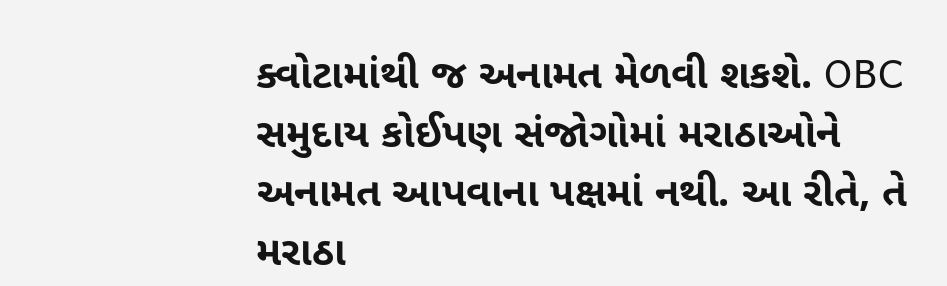ક્વોટામાંથી જ અનામત મેળવી શકશે. OBC સમુદાય કોઈપણ સંજોગોમાં મરાઠાઓને અનામત આપવાના પક્ષમાં નથી. આ રીતે, તે મરાઠા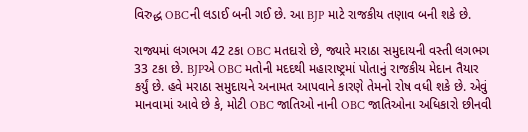વિરુદ્ધ OBCની લડાઈ બની ગઈ છે. આ BJP માટે રાજકીય તણાવ બની શકે છે.

રાજ્યમાં લગભગ 42 ટકા OBC મતદારો છે, જ્યારે મરાઠા સમુદાયની વસ્તી લગભગ 33 ટકા છે. BJPએ OBC મતોની મદદથી મહારાષ્ટ્રમાં પોતાનું રાજકીય મેદાન તૈયાર કર્યું છે. હવે મરાઠા સમુદાયને અનામત આપવાને કારણે તેમનો રોષ વધી શકે છે. એવું માનવામાં આવે છે કે, મોટી OBC જાતિઓ નાની OBC જાતિઓના અધિકારો છીનવી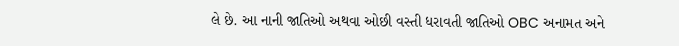લે છે. આ નાની જાતિઓ અથવા ઓછી વસ્તી ધરાવતી જાતિઓ OBC અનામત અને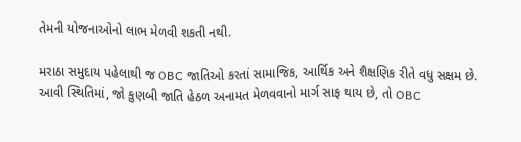તેમની યોજનાઓનો લાભ મેળવી શકતી નથી.

મરાઠા સમુદાય પહેલાથી જ OBC જાતિઓ કરતાં સામાજિક, આર્થિક અને શૈક્ષણિક રીતે વધુ સક્ષમ છે. આવી સ્થિતિમાં, જો કુણબી જાતિ હેઠળ અનામત મેળવવાનો માર્ગ સાફ થાય છે, તો OBC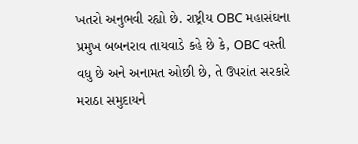ખતરો અનુભવી રહ્યો છે. રાષ્ટ્રીય OBC મહાસંઘના પ્રમુખ બબનરાવ તાયવાડે કહે છે કે, OBC વસ્તી વધુ છે અને અનામત ઓછી છે, તે ઉપરાંત સરકારે મરાઠા સમુદાયને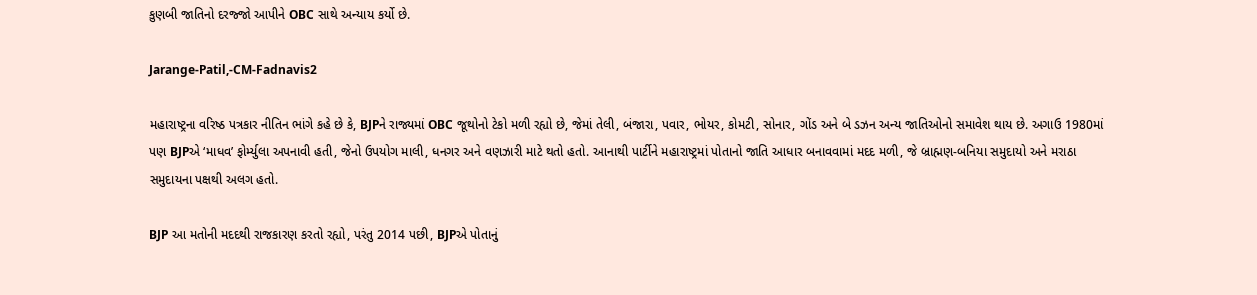કુણબી જાતિનો દરજ્જો આપીને OBC સાથે અન્યાય કર્યો છે.

Jarange-Patil,-CM-Fadnavis2

મહારાષ્ટ્રના વરિષ્ઠ પત્રકાર નીતિન ભાંગે કહે છે કે, BJPને રાજ્યમાં OBC જૂથોનો ટેકો મળી રહ્યો છે, જેમાં તેલી, બંજારા, પવાર, ભોયર, કોમટી, સોનાર, ગોંડ અને બે ડઝન અન્ય જાતિઓનો સમાવેશ થાય છે. અગાઉ 1980માં પણ BJPએ ‘માધવ’ ફોર્મ્યુલા અપનાવી હતી, જેનો ઉપયોગ માલી, ધનગર અને વણઝારી માટે થતો હતો. આનાથી પાર્ટીને મહારાષ્ટ્રમાં પોતાનો જાતિ આધાર બનાવવામાં મદદ મળી, જે બ્રાહ્મણ-બનિયા સમુદાયો અને મરાઠા સમુદાયના પક્ષથી અલગ હતો.

BJP આ મતોની મદદથી રાજકારણ કરતો રહ્યો, પરંતુ 2014 પછી, BJPએ પોતાનું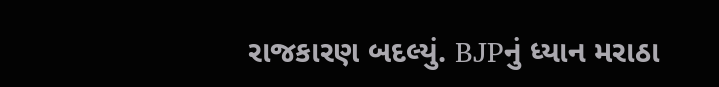રાજકારણ બદલ્યું. BJPનું ધ્યાન મરાઠા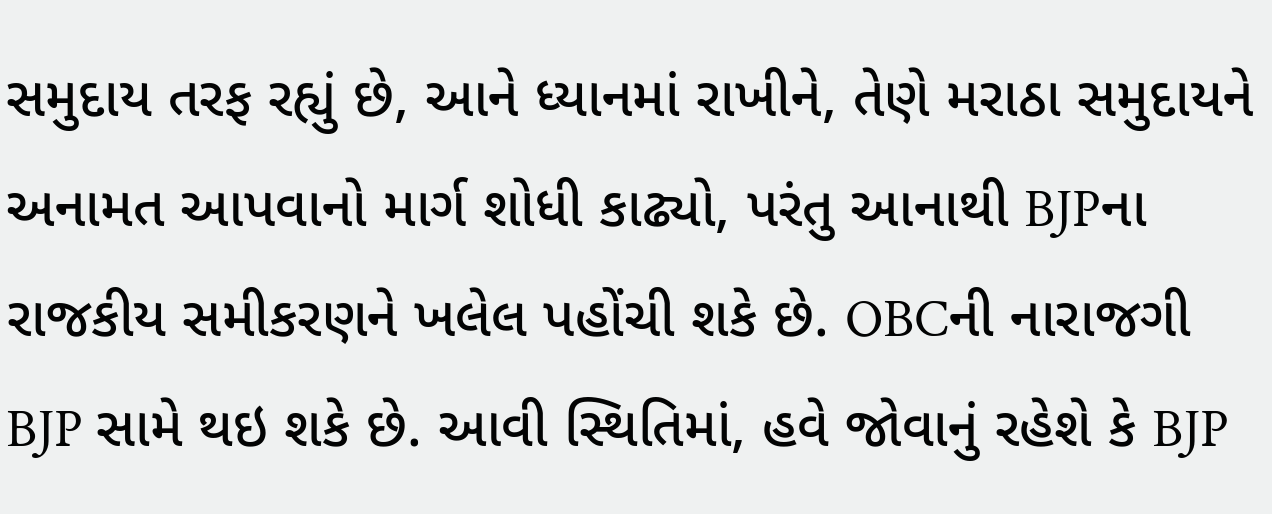સમુદાય તરફ રહ્યું છે, આને ધ્યાનમાં રાખીને, તેણે મરાઠા સમુદાયને અનામત આપવાનો માર્ગ શોધી કાઢ્યો, પરંતુ આનાથી BJPના રાજકીય સમીકરણને ખલેલ પહોંચી શકે છે. OBCની નારાજગી BJP સામે થઇ શકે છે. આવી સ્થિતિમાં, હવે જોવાનું રહેશે કે BJP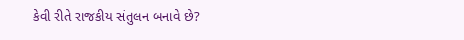કેવી રીતે રાજકીય સંતુલન બનાવે છે?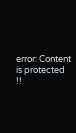error: Content is protected !!